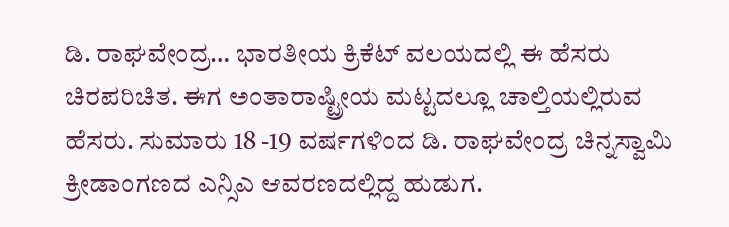ಡಿ. ರಾಘವೇಂದ್ರ… ಭಾರತೀಯ ಕ್ರಿಕೆಟ್ ವಲಯದಲ್ಲಿ ಈ ಹೆಸರು ಚಿರಪರಿಚಿತ. ಈಗ ಅಂತಾರಾಷ್ಟ್ರೀಯ ಮಟ್ಟದಲ್ಲೂ ಚಾಲ್ತಿಯಲ್ಲಿರುವ ಹೆಸರು. ಸುಮಾರು 18 -19 ವರ್ಷಗಳಿಂದ ಡಿ. ರಾಘವೇಂದ್ರ ಚಿನ್ನಸ್ವಾಮಿ ಕ್ರೀಡಾಂಗಣದ ಎನ್ಸಿಎ ಆವರಣದಲ್ಲಿದ್ದ ಹುಡುಗ.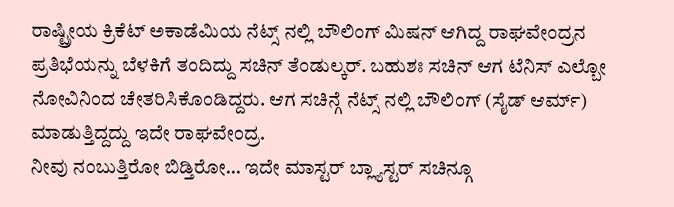ರಾಷ್ಟ್ರೀಯ ಕ್ರಿಕೆಟ್ ಅಕಾಡೆಮಿಯ ನೆಟ್ಸ್ ನಲ್ಲಿ ಬೌಲಿಂಗ್ ಮಿಷನ್ ಆಗಿದ್ದ ರಾಘವೇಂದ್ರನ ಪ್ರತಿಭೆಯನ್ನು ಬೆಳಕಿಗೆ ತಂದಿದ್ದು ಸಚಿನ್ ತೆಂಡುಲ್ಕರ್. ಬಹುಶಃ ಸಚಿನ್ ಆಗ ಟೆನಿಸ್ ಎಲ್ಬೋ ನೋವಿನಿಂದ ಚೇತರಿಸಿಕೊಂಡಿದ್ದರು. ಆಗ ಸಚಿನ್ಗೆ ನೆಟ್ಸ್ ನಲ್ಲಿ ಬೌಲಿಂಗ್ (ಸೈಡ್ ಆರ್ಮ್) ಮಾಡುತ್ತಿದ್ದದ್ದು ಇದೇ ರಾಘವೇಂದ್ರ.
ನೀವು ನಂಬುತ್ತಿರೋ ಬಿಡ್ತಿರೋ… ಇದೇ ಮಾಸ್ಟರ್ ಬ್ಲ್ಯಾಸ್ಟರ್ ಸಚಿನ್ಗೂ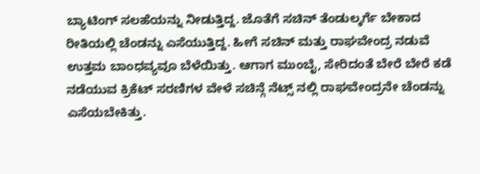ಬ್ಯಾಟಿಂಗ್ ಸಲಹೆಯನ್ನು ನೀಡುತ್ತಿದ್ದ. ಜೊತೆಗೆ ಸಚಿನ್ ತೆಂಡುಲ್ಕರ್ಗೆ ಬೇಕಾದ ರೀತಿಯಲ್ಲಿ ಚೆಂಡನ್ನು ಎಸೆಯುತ್ತಿದ್ದ. ಹೀಗೆ ಸಚಿನ್ ಮತ್ತು ರಾಘವೇಂದ್ರ ನಡುವೆ ಉತ್ತಮ ಬಾಂಧವ್ಯವೂ ಬೆಳೆಯಿತ್ತು. ಆಗಾಗ ಮುಂಬೈ, ಸೇರಿದಂತೆ ಬೇರೆ ಬೇರೆ ಕಡೆ ನಡೆಯುವ ಕ್ರಿಕೆಟ್ ಸರಣಿಗಳ ವೇಳೆ ಸಚಿನ್ಗೆ ನೆಟ್ಸ್ ನಲ್ಲಿ ರಾಘವೇಂದ್ರನೇ ಚೆಂಡನ್ನು ಎಸೆಯಬೇಕಿತ್ತು.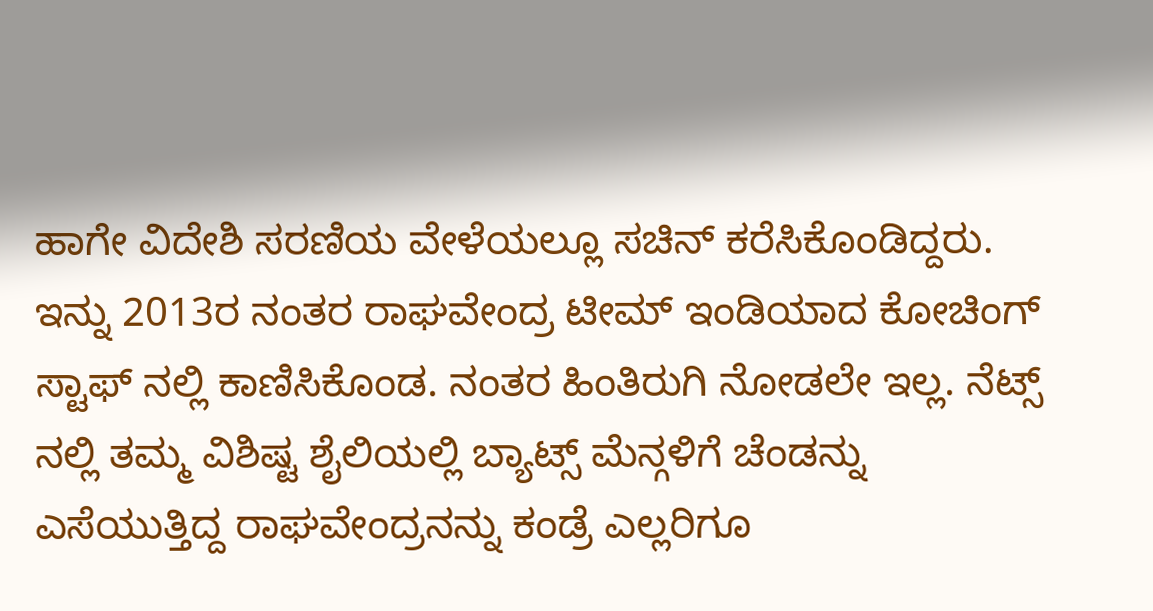ಹಾಗೇ ವಿದೇಶಿ ಸರಣಿಯ ವೇಳೆಯಲ್ಲೂ ಸಚಿನ್ ಕರೆಸಿಕೊಂಡಿದ್ದರು.
ಇನ್ನು 2013ರ ನಂತರ ರಾಘವೇಂದ್ರ ಟೀಮ್ ಇಂಡಿಯಾದ ಕೋಚಿಂಗ್ ಸ್ಟಾಫ್ ನಲ್ಲಿ ಕಾಣಿಸಿಕೊಂಡ. ನಂತರ ಹಿಂತಿರುಗಿ ನೋಡಲೇ ಇಲ್ಲ. ನೆಟ್ಸ್ ನಲ್ಲಿ ತಮ್ಮ ವಿಶಿಷ್ಟ ಶೈಲಿಯಲ್ಲಿ ಬ್ಯಾಟ್ಸ್ ಮೆನ್ಗಳಿಗೆ ಚೆಂಡನ್ನು ಎಸೆಯುತ್ತಿದ್ದ ರಾಘವೇಂದ್ರನನ್ನು ಕಂಡ್ರೆ ಎಲ್ಲರಿಗೂ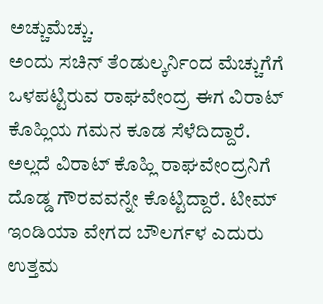ಅಚ್ಚುಮೆಚ್ಚು.
ಅಂದು ಸಚಿನ್ ತೆಂಡುಲ್ಕರ್ನಿಂದ ಮೆಚ್ಚುಗೆಗೆ ಒಳಪಟ್ಟಿರುವ ರಾಘವೇಂದ್ರ ಈಗ ವಿರಾಟ್ ಕೊಹ್ಲಿಯ ಗಮನ ಕೂಡ ಸೆಳೆದಿದ್ದಾರೆ. ಅಲ್ಲದೆ ವಿರಾಟ್ ಕೊಹ್ಲಿ ರಾಘವೇಂದ್ರನಿಗೆ ದೊಡ್ಡ ಗೌರವವನ್ನೇ ಕೊಟ್ಟಿದ್ದಾರೆ. ಟೀಮ್ ಇಂಡಿಯಾ ವೇಗದ ಬೌಲರ್ಗಳ ಎದುರು ಉತ್ತಮ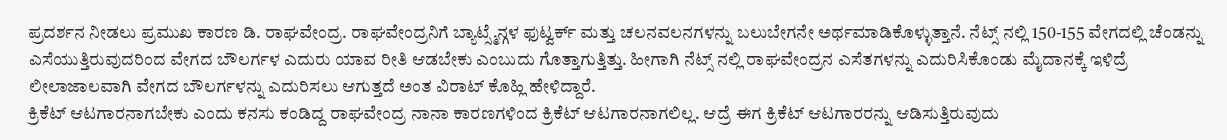ಪ್ರದರ್ಶನ ನೀಡಲು ಪ್ರಮುಖ ಕಾರಣ ಡಿ. ರಾಘವೇಂದ್ರ. ರಾಘವೇಂದ್ರನಿಗೆ ಬ್ಯಾಟ್ಸ್ಮೆನ್ಗಳ ಫುಟ್ವರ್ಕ್ ಮತ್ತು ಚಲನವಲನಗಳನ್ನು ಬಲುಬೇಗನೇ ಅರ್ಥಮಾಡಿಕೊಳ್ಳುತ್ತಾನೆ. ನೆಟ್ಸ್ ನಲ್ಲಿ 150-155 ವೇಗದಲ್ಲಿ ಚೆಂಡನ್ನು ಎಸೆಯುತ್ತಿರುವುದರಿಂದ ವೇಗದ ಬೌಲರ್ಗಳ ಎದುರು ಯಾವ ರೀತಿ ಆಡಬೇಕು ಎಂಬುದು ಗೊತ್ತಾಗುತ್ತಿತ್ತು. ಹೀಗಾಗಿ ನೆಟ್ಸ್ ನಲ್ಲಿ ರಾಘವೇಂದ್ರನ ಎಸೆತಗಳನ್ನು ಎದುರಿಸಿಕೊಂಡು ಮೈದಾನಕ್ಕೆ ಇಳಿದ್ರೆ ಲೀಲಾಜಾಲವಾಗಿ ವೇಗದ ಬೌಲರ್ಗಳನ್ನು ಎದುರಿಸಲು ಆಗುತ್ತದೆ ಅಂತ ವಿರಾಟ್ ಕೊಹ್ಲಿ ಹೇಳಿದ್ದಾರೆ.
ಕ್ರಿಕೆಟ್ ಆಟಗಾರನಾಗಬೇಕು ಎಂದು ಕನಸು ಕಂಡಿದ್ದ ರಾಘವೇಂದ್ರ ನಾನಾ ಕಾರಣಗಳಿಂದ ಕ್ರಿಕೆಟ್ ಆಟಗಾರನಾಗಲಿಲ್ಲ. ಆದ್ರೆ ಈಗ ಕ್ರಿಕೆಟ್ ಆಟಗಾರರನ್ನು ಆಡಿಸುತ್ತಿರುವುದು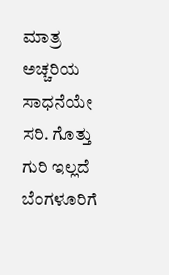ಮಾತ್ರ ಅಚ್ಚರಿಯ ಸಾಧನೆಯೇ ಸರಿ. ಗೊತ್ತು ಗುರಿ ಇಲ್ಲದೆ ಬೆಂಗಳೂರಿಗೆ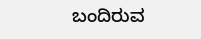ಬಂದಿರುವ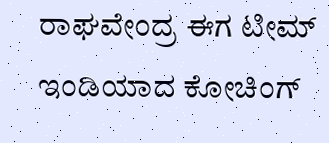ರಾಘವೇಂದ್ರ ಈಗ ಟೀಮ್ ಇಂಡಿಯಾದ ಕೋಚಿಂಗ್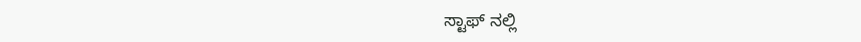ಸ್ಟಾಫ್ ನಲ್ಲಿ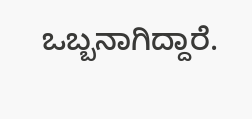ಒಬ್ಬನಾಗಿದ್ದಾರೆ.